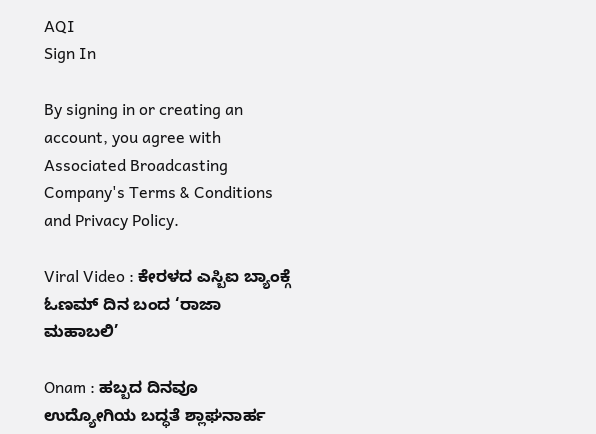AQI
Sign In

By signing in or creating an account, you agree with Associated Broadcasting Company's Terms & Conditions and Privacy Policy.

Viral Video : ಕೇರಳದ ಎಸ್ಬಿಐ ಬ್ಯಾಂಕ್ಗೆ ಓಣಮ್ ದಿನ ಬಂದ ‘ರಾಜಾ ಮಹಾಬಲಿ’

Onam : ಹಬ್ಬದ ದಿನವೂ ಉದ್ಯೋಗಿಯ ಬದ್ಧತೆ ಶ್ಲಾಘನಾರ್ಹ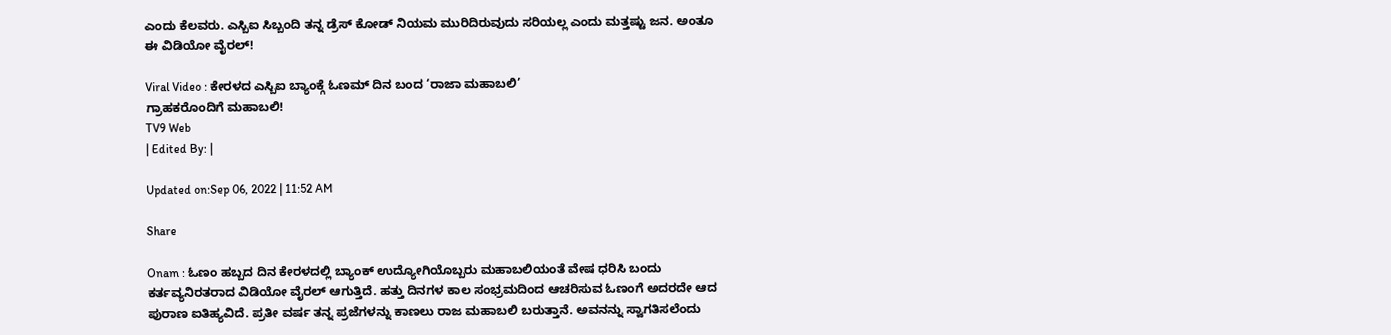ಎಂದು ಕೆಲವರು. ಎಸ್ಬಿಐ ಸಿಬ್ಬಂದಿ ತನ್ನ ಡ್ರೆಸ್ ಕೋಡ್ ನಿಯಮ ಮುರಿದಿರುವುದು ಸರಿಯಲ್ಲ ಎಂದು ಮತ್ತಷ್ಟು ಜನ. ಅಂತೂ ಈ ವಿಡಿಯೋ ವೈರಲ್!

Viral Video : ಕೇರಳದ ಎಸ್ಬಿಐ ಬ್ಯಾಂಕ್ಗೆ ಓಣಮ್ ದಿನ ಬಂದ ‘ರಾಜಾ ಮಹಾಬಲಿ’
ಗ್ರಾಹಕರೊಂದಿಗೆ ಮಹಾಬಲಿ!
TV9 Web
| Edited By: |

Updated on:Sep 06, 2022 | 11:52 AM

Share

Onam : ಓಣಂ ಹಬ್ಬದ ದಿನ ಕೇರಳದಲ್ಲಿ ಬ್ಯಾಂಕ್ ಉದ್ಯೋಗಿಯೊಬ್ಬರು ಮಹಾಬಲಿಯಂತೆ ವೇಷ ಧರಿಸಿ ಬಂದು ಕರ್ತವ್ಯನಿರತರಾದ ವಿಡಿಯೋ ವೈರಲ್ ಆಗುತ್ತಿದೆ. ಹತ್ತು ದಿನಗಳ ಕಾಲ ಸಂಭ್ರಮದಿಂದ ಆಚರಿಸುವ ಓಣಂಗೆ ಅದರದೇ ಆದ ಪುರಾಣ ಐತಿಹ್ಯವಿದೆ. ಪ್ರತೀ ವರ್ಷ ತನ್ನ ಪ್ರಜೆಗಳನ್ನು ಕಾಣಲು ರಾಜ ಮಹಾಬಲಿ ಬರುತ್ತಾನೆ. ಅವನನ್ನು ಸ್ವಾಗತಿಸಲೆಂದು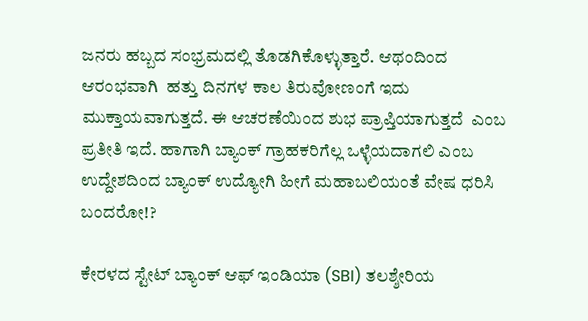ಜನರು ಹಬ್ಬದ ಸಂಭ್ರಮದಲ್ಲಿ ತೊಡಗಿಕೊಳ್ಳುತ್ತಾರೆ. ಆಥಂದಿಂದ ಆರಂಭವಾಗಿ  ಹತ್ತು ದಿನಗಳ ಕಾಲ ತಿರುವೋಣಂಗೆ ಇದು ಮುಕ್ತಾಯವಾಗುತ್ತದೆ. ಈ ಆಚರಣೆಯಿಂದ ಶುಭ ಪ್ರಾಪ್ತಿಯಾಗುತ್ತದೆ  ಎಂಬ ಪ್ರತೀತಿ ಇದೆ. ಹಾಗಾಗಿ ಬ್ಯಾಂಕ್ ಗ್ರಾಹಕರಿಗೆಲ್ಲ ಒಳ್ಳೆಯದಾಗಲಿ ಎಂಬ ಉದ್ದೇಶದಿಂದ ಬ್ಯಾಂಕ್ ಉದ್ಯೋಗಿ ಹೀಗೆ ಮಹಾಬಲಿಯಂತೆ ವೇಷ ಧರಿಸಿ ಬಂದರೋ!?

ಕೇರಳದ ಸ್ಟೇಟ್ ಬ್ಯಾಂಕ್ ಆಫ್ ಇಂಡಿಯಾ (SBI) ತಲಶ್ಶೇರಿಯ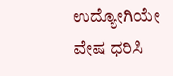ಉದ್ಯೋಗಿಯೇ ವೇಷ ಧರಿಸಿ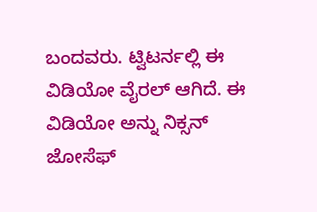ಬಂದವರು. ಟ್ವಿಟರ್ನಲ್ಲಿ ಈ ವಿಡಿಯೋ ವೈರಲ್ ಆಗಿದೆ. ಈ ವಿಡಿಯೋ ಅನ್ನು ನಿಕ್ಸನ್ ಜೋಸೆಫ್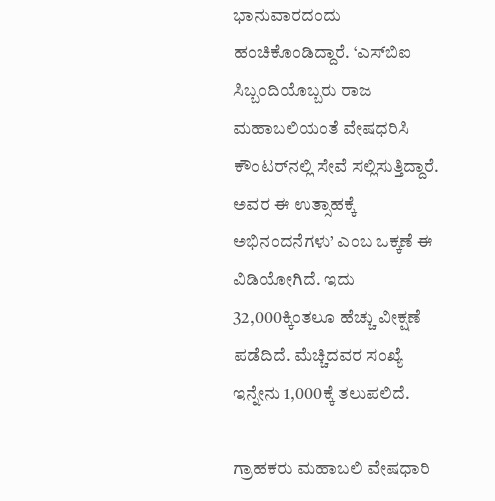ಭಾನುವಾರದಂದು  ಹಂಚಿಕೊಂಡಿದ್ದಾರೆ. ‘ಎಸ್‌ಬಿಐ ಸಿಬ್ಬಂದಿಯೊಬ್ಬರು ರಾಜ ಮಹಾಬಲಿಯಂತೆ ವೇಷಧರಿಸಿ ಕೌಂಟರ್‌ನಲ್ಲಿ ಸೇವೆ ಸಲ್ಲಿಸುತ್ತಿದ್ದಾರೆ. ಅವರ ಈ ಉತ್ಸಾಹಕ್ಕೆ ಅಭಿನಂದನೆಗಳು’ ಎಂಬ ಒಕ್ಕಣೆ ಈ ವಿಡಿಯೋಗಿದೆ. ಇದು 32,000ಕ್ಕಿಂತಲೂ ಹೆಚ್ಚು ವೀಕ್ಷಣೆ ಪಡೆದಿದೆ. ಮೆಚ್ಚಿದವರ ಸಂಖ್ಯೆ ಇನ್ನೇನು 1,000ಕ್ಕೆ ತಲುಪಲಿದೆ.

ಗ್ರಾಹಕರು ಮಹಾಬಲಿ ವೇಷಧಾರಿ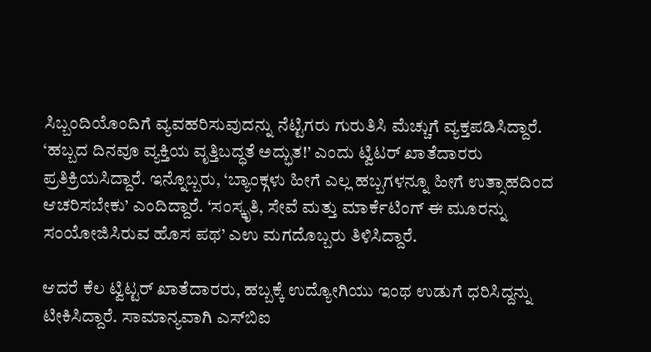ಸಿಬ್ಬಂದಿಯೊಂದಿಗೆ ವ್ಯವಹರಿಸುವುದನ್ನು ನೆಟ್ಟಿಗರು ಗುರುತಿಸಿ ಮೆಚ್ಚುಗೆ ವ್ಯಕ್ತಪಡಿಸಿದ್ದಾರೆ. ‘ಹಬ್ಬದ ದಿನವೂ ವ್ಯಕ್ತಿಯ ವೃತ್ತಿಬದ್ಧತೆ ಅದ್ಭುತ!’ ಎಂದು ಟ್ವಿಟರ್ ಖಾತೆದಾರರು ಪ್ರತಿಕ್ರಿಯಸಿದ್ದಾರೆ. ಇನ್ನೊಬ್ಬರು, ‘ಬ್ಯಾಂಕ್ಗಳು ಹೀಗೆ ಎಲ್ಲ ಹಬ್ಬಗಳನ್ನೂ ಹೀಗೆ ಉತ್ಸಾಹದಿಂದ ಆಚರಿಸಬೇಕು’ ಎಂದಿದ್ದಾರೆ. ‘ಸಂಸ್ಕೃತಿ, ಸೇವೆ ಮತ್ತು ಮಾರ್ಕೆಟಿಂಗ್ ಈ ಮೂರನ್ನು ಸಂಯೋಜಿಸಿರುವ ಹೊಸ ಪಥ’ ಎಉ ಮಗದೊಬ್ಬರು ತಿಳಿಸಿದ್ದಾರೆ.

ಆದರೆ ಕೆಲ ಟ್ವಿಟ್ಟರ್ ಖಾತೆದಾರರು, ಹಬ್ಬಕ್ಕೆ ಉದ್ಯೋಗಿಯು ಇಂಥ ಉಡುಗೆ ಧರಿಸಿದ್ದನ್ನು ಟೀಕಿಸಿದ್ದಾರೆ. ಸಾಮಾನ್ಯವಾಗಿ ಎಸ್‌ಬಿಐ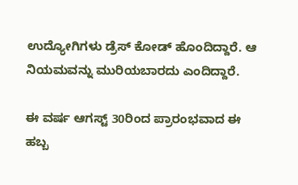ಉದ್ಯೋಗಿಗಳು ಡ್ರೆಸ್ ಕೋಡ್ ಹೊಂದಿದ್ದಾರೆ. ಆ ನಿಯಮವನ್ನು ಮುರಿಯಬಾರದು ಎಂದಿದ್ದಾರೆ.

ಈ ವರ್ಷ ಆಗಸ್ಟ್ 30ರಿಂದ ಪ್ರಾರಂಭವಾದ ಈ ಹಬ್ಬ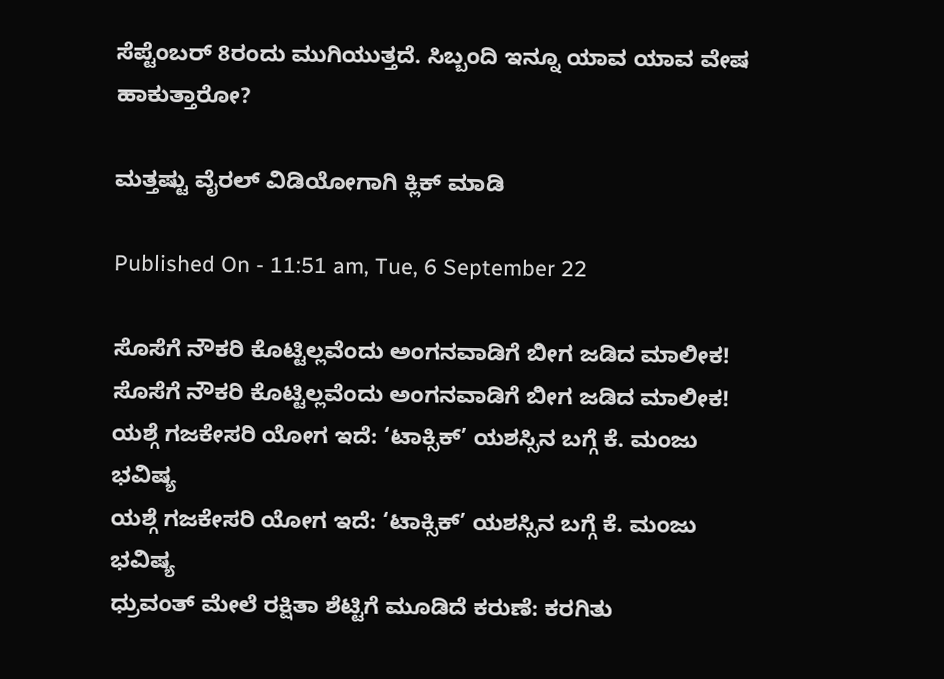ಸೆಪ್ಟೆಂಬರ್ 8ರಂದು ಮುಗಿಯುತ್ತದೆ. ಸಿಬ್ಬಂದಿ ಇನ್ನೂ ಯಾವ ಯಾವ ವೇಷ ಹಾಕುತ್ತಾರೋ?

ಮತ್ತಷ್ಟು ವೈರಲ್ ವಿಡಿಯೋಗಾಗಿ ಕ್ಲಿಕ್ ಮಾಡಿ

Published On - 11:51 am, Tue, 6 September 22

ಸೊಸೆಗೆ ನೌಕರಿ ಕೊಟ್ಟಿಲ್ಲವೆಂದು ಅಂಗನವಾಡಿಗೆ ಬೀಗ ಜಡಿದ ಮಾಲೀಕ!
ಸೊಸೆಗೆ ನೌಕರಿ ಕೊಟ್ಟಿಲ್ಲವೆಂದು ಅಂಗನವಾಡಿಗೆ ಬೀಗ ಜಡಿದ ಮಾಲೀಕ!
ಯಶ್ಗೆ ಗಜಕೇಸರಿ ಯೋಗ ಇದೆ: ‘ಟಾಕ್ಸಿಕ್’ ಯಶಸ್ಸಿನ ಬಗ್ಗೆ ಕೆ. ಮಂಜು ಭವಿಷ್ಯ
ಯಶ್ಗೆ ಗಜಕೇಸರಿ ಯೋಗ ಇದೆ: ‘ಟಾಕ್ಸಿಕ್’ ಯಶಸ್ಸಿನ ಬಗ್ಗೆ ಕೆ. ಮಂಜು ಭವಿಷ್ಯ
ಧ್ರುವಂತ್ ಮೇಲೆ ರಕ್ಷಿತಾ ಶೆಟ್ಟಿಗೆ ಮೂಡಿದೆ ಕರುಣೆ: ಕರಗಿತು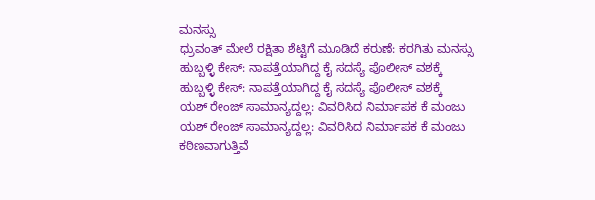ಮನಸ್ಸು
ಧ್ರುವಂತ್ ಮೇಲೆ ರಕ್ಷಿತಾ ಶೆಟ್ಟಿಗೆ ಮೂಡಿದೆ ಕರುಣೆ: ಕರಗಿತು ಮನಸ್ಸು
ಹುಬ್ಬಳ್ಳಿ ಕೇಸ್: ನಾಪತ್ತೆಯಾಗಿದ್ದ ಕೈ ಸದಸ್ಯೆ ಪೊಲೀಸ್ ವಶಕ್ಕೆ
ಹುಬ್ಬಳ್ಳಿ ಕೇಸ್: ನಾಪತ್ತೆಯಾಗಿದ್ದ ಕೈ ಸದಸ್ಯೆ ಪೊಲೀಸ್ ವಶಕ್ಕೆ
ಯಶ್ ರೇಂಜ್ ಸಾಮಾನ್ಯದ್ದಲ್ಲ: ವಿವರಿಸಿದ ನಿರ್ಮಾಪಕ ಕೆ ಮಂಜು
ಯಶ್ ರೇಂಜ್ ಸಾಮಾನ್ಯದ್ದಲ್ಲ: ವಿವರಿಸಿದ ನಿರ್ಮಾಪಕ ಕೆ ಮಂಜು
ಕಠಿಣವಾಗುತ್ತಿವೆ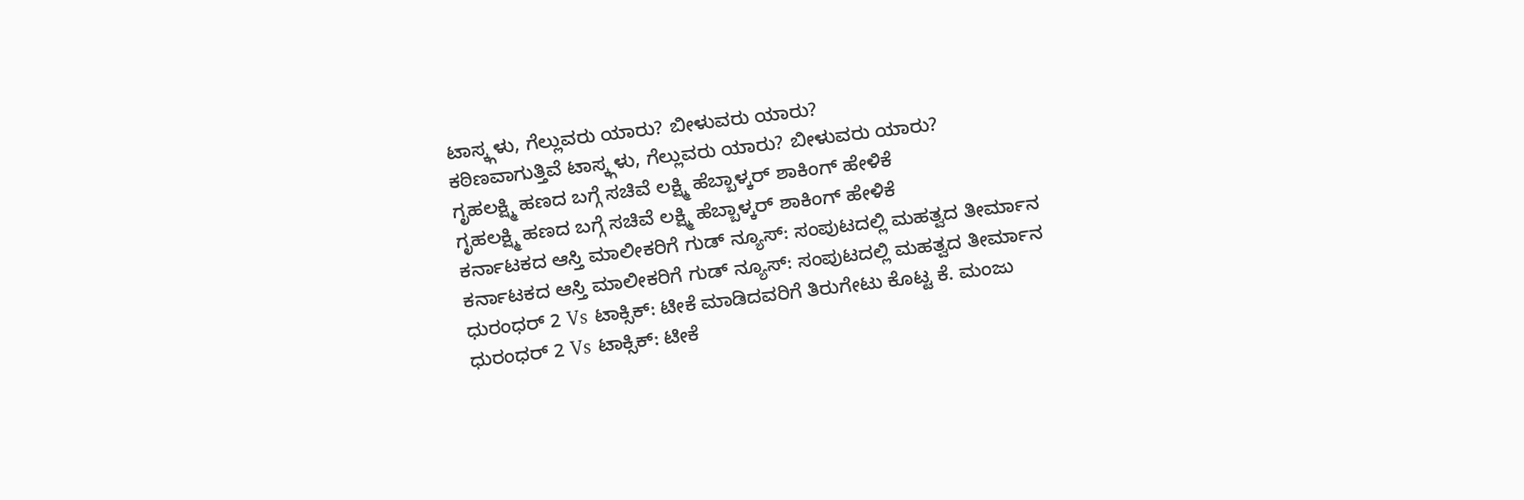ಟಾಸ್ಕ್ಗಳು, ಗೆಲ್ಲುವರು ಯಾರು? ಬೀಳುವರು ಯಾರು?
ಕಠಿಣವಾಗುತ್ತಿವೆ ಟಾಸ್ಕ್ಗಳು, ಗೆಲ್ಲುವರು ಯಾರು? ಬೀಳುವರು ಯಾರು?
ಗೃಹಲಕ್ಷ್ಮಿ ಹಣದ ಬಗ್ಗೆ ಸಚಿವೆ ಲಕ್ಷ್ಮಿ ಹೆಬ್ಬಾಳ್ಕರ್ ಶಾಕಿಂಗ್ ಹೇಳಿಕೆ
ಗೃಹಲಕ್ಷ್ಮಿ ಹಣದ ಬಗ್ಗೆ ಸಚಿವೆ ಲಕ್ಷ್ಮಿ ಹೆಬ್ಬಾಳ್ಕರ್ ಶಾಕಿಂಗ್ ಹೇಳಿಕೆ
ಕರ್ನಾಟಕದ ಆಸ್ತಿ ಮಾಲೀಕರಿಗೆ ಗುಡ್ ನ್ಯೂಸ್: ಸಂಪುಟದಲ್ಲಿ ಮಹತ್ವದ ತೀರ್ಮಾನ
ಕರ್ನಾಟಕದ ಆಸ್ತಿ ಮಾಲೀಕರಿಗೆ ಗುಡ್ ನ್ಯೂಸ್: ಸಂಪುಟದಲ್ಲಿ ಮಹತ್ವದ ತೀರ್ಮಾನ
ಧುರಂಧರ್ 2 Vs ಟಾಕ್ಸಿಕ್: ಟೀಕೆ ಮಾಡಿದವರಿಗೆ ತಿರುಗೇಟು ಕೊಟ್ಟ ಕೆ. ಮಂಜು
ಧುರಂಧರ್ 2 Vs ಟಾಕ್ಸಿಕ್: ಟೀಕೆ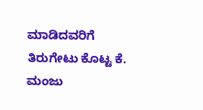ಮಾಡಿದವರಿಗೆ ತಿರುಗೇಟು ಕೊಟ್ಟ ಕೆ. ಮಂಜು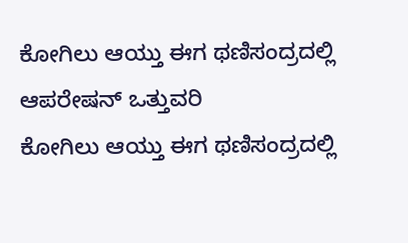ಕೋಗಿಲು ಆಯ್ತು ಈಗ ಥಣಿಸಂದ್ರದಲ್ಲಿ ಆಪರೇಷನ್ ಒತ್ತುವರಿ
ಕೋಗಿಲು ಆಯ್ತು ಈಗ ಥಣಿಸಂದ್ರದಲ್ಲಿ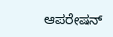ಆಪರೇಷನ್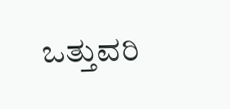ಒತ್ತುವರಿ